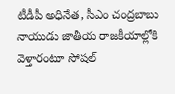టీడీపీ అధినేత, సీఎం చంద్రబాబు నాయుడు జాతీయ రాజకీయాల్లోకి వెళ్తారంటూ సోషల్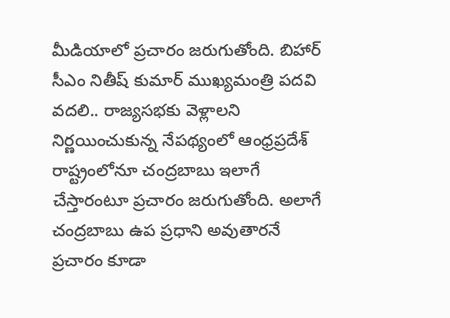మీడియాలో ప్రచారం జరుగుతోంది. బిహార్ సీఎం నితీష్ కుమార్ ముఖ్యమంత్రి పదవి వదలి.. రాజ్యసభకు వెళ్లాలని నిర్ణయించుకున్న నేపథ్యంలో ఆంధ్రప్రదేశ్ రాష్ట్రంలోనూ చంద్రబాబు ఇలాగే చేస్తారంటూ ప్రచారం జరుగుతోంది. అలాగే చంద్రబాబు ఉప ప్రధాని అవుతారనే ప్రచారం కూడా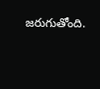జరుగుతోంది.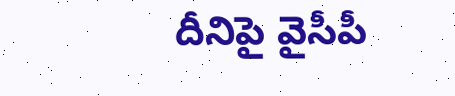దీనిపై వైసీపీ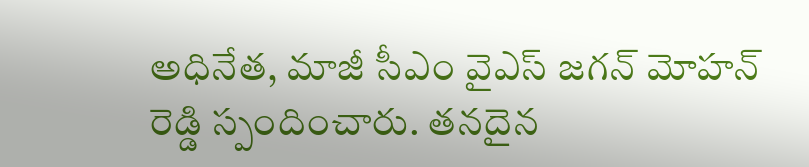అధినేత, మాజీ సీఎం వైఎస్ జగన్ మోహన్ రెడ్డి స్పందించారు. తనదైన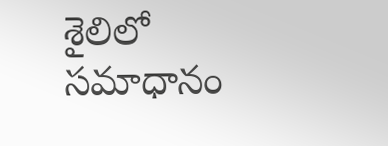శైలిలో సమాధానం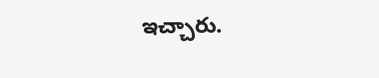ఇచ్చారు.